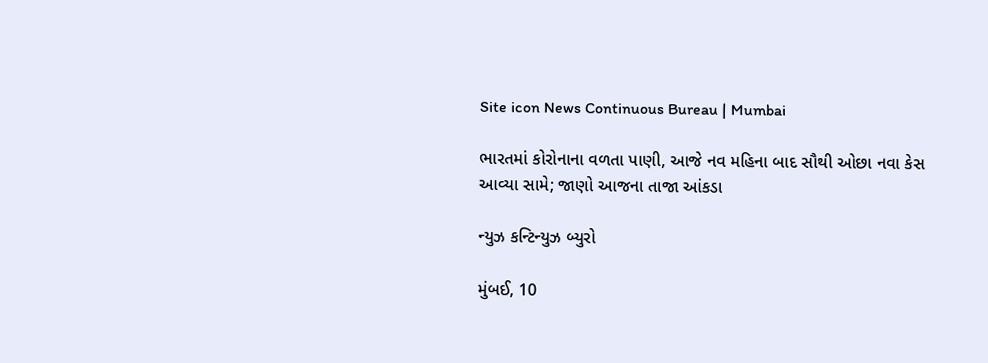Site icon News Continuous Bureau | Mumbai

ભારતમાં કોરોનાના વળતા પાણી, આજે નવ મહિના બાદ સૌથી ઓછા નવા કેસ આવ્યા સામે; જાણો આજના તાજા આંકડા

ન્યુઝ કન્ટિન્યુઝ બ્યુરો

મુંબઈ, 10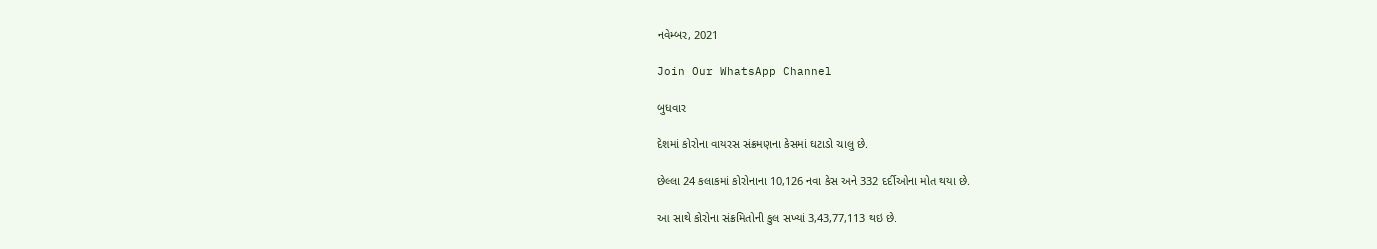નવેમ્બર, 2021

Join Our WhatsApp Channel

બુધવાર

દેશમાં કોરોના વાયરસ સંક્રમણના કેસમાં ઘટાડો ચાલુ છે.

છેલ્લા 24 કલાકમાં કોરોનાના 10,126 નવા કેસ અને 332 દર્દીઓના મોત થયા છે.

આ સાથે કોરોના સંક્રમિતોની કુલ સખ્યાં 3,43,77,113 થઇ છે.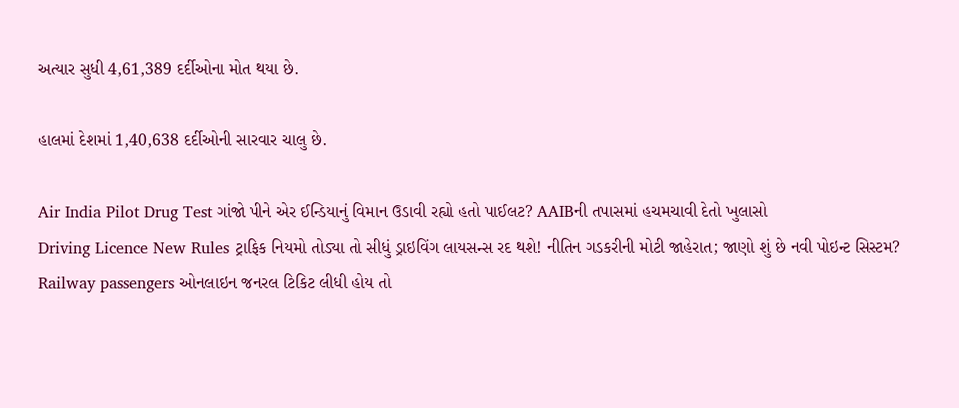અત્યાર સુધી 4,61,389 દર્દીઓના મોત થયા છે.

હાલમાં દેશમાં 1,40,638 દર્દીઓની સારવાર ચાલુ છે.

Air India Pilot Drug Test ગાંજો પીને એર ઈન્ડિયાનું વિમાન ઉડાવી રહ્યો હતો પાઈલટ? AAIBની તપાસમાં હચમચાવી દેતો ખુલાસો
Driving Licence New Rules ટ્રાફિક નિયમો તોડ્યા તો સીધું ડ્રાઇવિંગ લાયસન્સ રદ થશે! નીતિન ગડકરીની મોટી જાહેરાત; જાણો શું છે નવી પોઇન્ટ સિસ્ટમ?
Railway passengers ઓનલાઇન જનરલ ટિકિટ લીધી હોય તો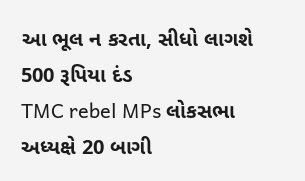આ ભૂલ ન કરતા, સીધો લાગશે 500 રૂપિયા દંડ
TMC rebel MPs લોકસભા અધ્યક્ષે 20 બાગી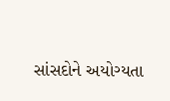સાંસદોને અયોગ્યતા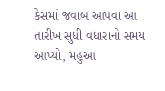કેસમાં જવાબ આપવા આ તારીખ સુધી વધારાનો સમય આપ્યો, મહુઆ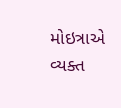મોઇત્રાએ વ્યક્ત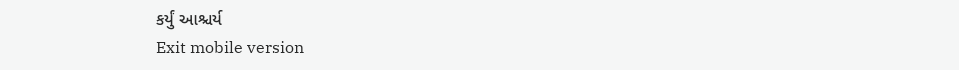કર્યું આશ્ચર્ય
Exit mobile version